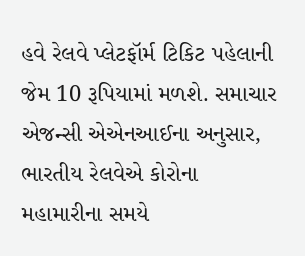હવે રેલવે પ્લેટફૉર્મ ટિકિટ પહેલાની જેમ 10 રૂપિયામાં મળશે. સમાચાર એજન્સી એએનઆઈના અનુસાર, ભારતીય રેલવેએ કોરોના મહામારીના સમયે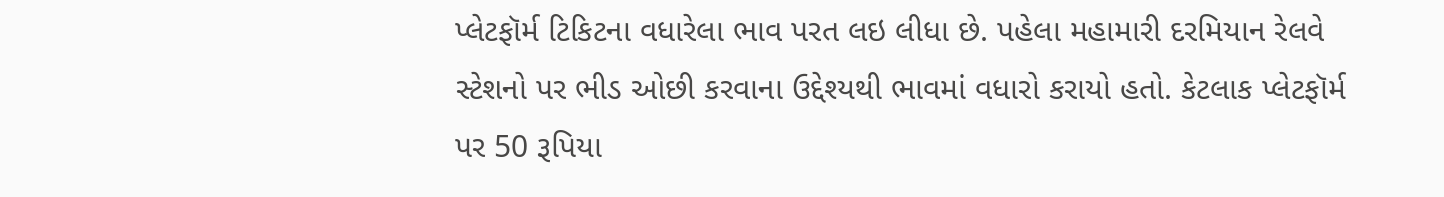પ્લેટફૉર્મ ટિકિટના વધારેલા ભાવ પરત લઇ લીધા છે. પહેલા મહામારી દરમિયાન રેલવે સ્ટેશનો પર ભીડ ઓછી કરવાના ઉદ્દેશ્યથી ભાવમાં વધારો કરાયો હતો. કેટલાક પ્લેટફૉર્મ પર 50 રૂપિયા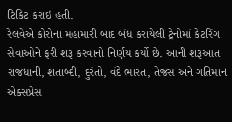ટિકિટ કરાઇ હતી.
રેલવેએ કોરોના મહામારી બાદ બંધ કરાયેલી ટ્રેનોમાં કેટરિંગ સેવાઓને ફરી શરૂ કરવાનો નિર્ણય કર્યો છે. આની શરૂઆત રાજધાની, શતાબ્દી, દુરંતો, વંદે ભારત, તેજસ અને ગતિમાન એક્સપ્રેસ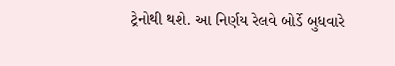ટ્રેનોથી થશે. આ નિર્ણય રેલવે બોર્ડે બુધવારે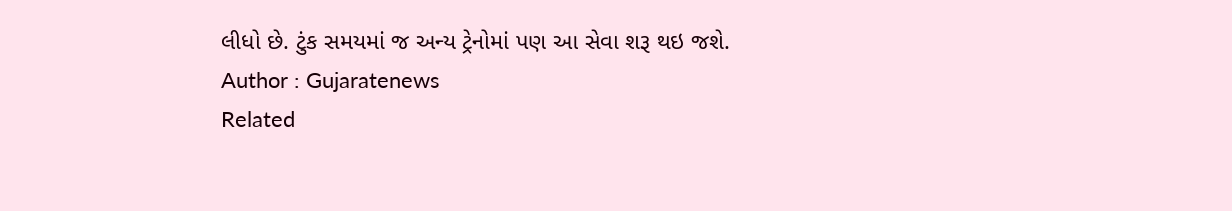લીધો છે. ટુંક સમયમાં જ અન્ય ટ્રેનોમાં પણ આ સેવા શરૂ થઇ જશે.
Author : Gujaratenews
Related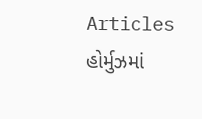Articles
હોર્મુઝમાં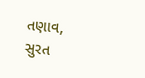તણાવ, સુરત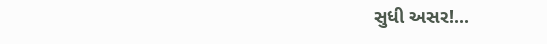સુધી અસર!...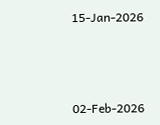15-Jan-2026



02-Feb-2026